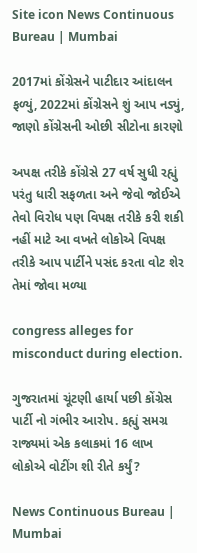Site icon News Continuous Bureau | Mumbai

2017માં કોંગ્રેસને પાટીદાર આંદાલન ફળ્યું, 2022માં કોંગ્રેસને શું આપ નડ્યું, જાણો કોંગ્રેસની ઓછી સીટોના કારણો

અપક્ષ તરીકે કોંગ્રેસે 27 વર્ષ સુધી રહ્યું પરંતુ ધારી સફળતા અને જેવો જોઈએ તેવો વિરોધ પણ વિપક્ષ તરીકે કરી શકી નહીં માટે આ વખતે લોકોએ વિપક્ષ તરીકે આપ પાર્ટીને પસંદ કરતા વોટ શેર તેમાં જોવા મળ્યા

congress alleges for misconduct during election.

ગુજરાતમાં ચૂંટણી હાર્યા પછી કોંગ્રેસ પાર્ટી નો ગંભીર આરોપ. કહ્યું સમગ્ર રાજ્યમાં એક કલાકમાં 16 લાખ લોકોએ વોટીંગ શી રીતે કર્યું?

News Continuous Bureau | Mumbai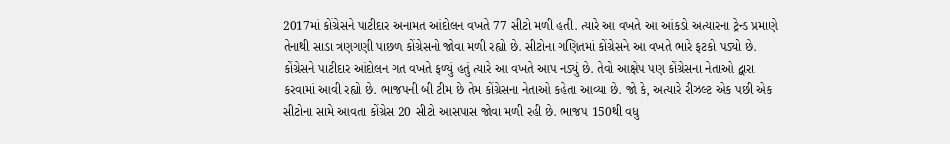2017માં કોંગ્રેસને પાટીદાર અનામત આંદોલન વખતે 77 સીટો મળી હતી. ત્યારે આ વખતે આ આંકડો અત્યારના ટ્રેન્ડ પ્રમાણે તેનાથી સાડા ત્રણગણી પાછળ કોંગ્રેસનો જોવા મળી રહ્યો છે. સીટોના ગણિતમાં કોંગ્રેસને આ વખતે ભારે ફટકો પડ્યો છે. કોંગ્રેસને પાટીદાર આંદોલન ગત વખતે ફળ્યું હતું ત્યારે આ વખતે આપ નડ્યું છે. તેવો આક્ષેપ પણ કોંગ્રેસના નેતાઓ દ્વારા કરવામાં આવી રહ્યો છે. ભાજપની બી ટીમ છે તેમ કોંગ્રેસના નેતાઓ કહેતા આવ્યા છે. જો કે, અત્યારે રીઝલ્ટ એક પછી એક સીટોના સામે આવતા કોંગ્રેસ 20 સીટો આસપાસ જોવા મળી રહી છે. ભાજપ 150થી વધુ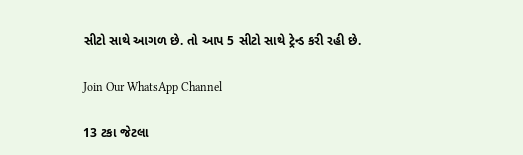સીટો સાથે આગળ છે. તો આપ 5 સીટો સાથે ટ્રેન્ડ કરી રહી છે.

Join Our WhatsApp Channel

13 ટકા જેટલા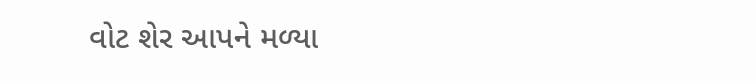વોટ શેર આપને મળ્યા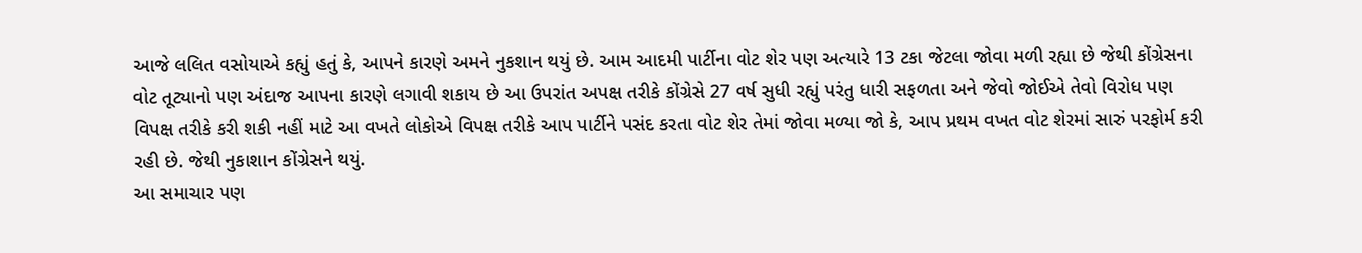આજે લલિત વસોયાએ કહ્યું હતું કે, આપને કારણે અમને નુકશાન થયું છે. આમ આદમી પાર્ટીના વોટ શેર પણ અત્યારે 13 ટકા જેટલા જોવા મળી રહ્યા છે જેથી કોંગ્રેસના વોટ તૂટ્યાનો પણ અંદાજ આપના કારણે લગાવી શકાય છે આ ઉપરાંત અપક્ષ તરીકે કોંગ્રેસે 27 વર્ષ સુધી રહ્યું પરંતુ ધારી સફળતા અને જેવો જોઈએ તેવો વિરોધ પણ વિપક્ષ તરીકે કરી શકી નહીં માટે આ વખતે લોકોએ વિપક્ષ તરીકે આપ પાર્ટીને પસંદ કરતા વોટ શેર તેમાં જોવા મળ્યા જો કે, આપ પ્રથમ વખત વોટ શેરમાં સારું પરફોર્મ કરી રહી છે. જેથી નુકાશાન કોંગ્રેસને થયું.
આ સમાચાર પણ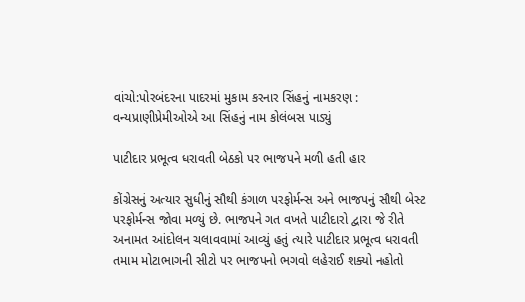વાંચો:પોરબંદરના પાદરમાં મુકામ કરનાર સિંહનું નામકરણ : વન્યપ્રાણીપ્રેમીઓએ આ સિંહનું નામ કોલંબસ પાડ્યું

પાટીદાર પ્રભૂત્વ ધરાવતી બેઠકો પર ભાજપને મળી હતી હાર

કોંગ્રેસનું અત્યાર સુધીનું સૌથી કંગાળ પરફોર્મન્સ અને ભાજપનું સૌથી બેસ્ટ પરફોર્મન્સ જોવા મળ્યું છે. ભાજપને ગત વખતે પાટીદારો દ્વારા જે રીતે અનામત આંદોલન ચલાવવામાં આવ્યું હતું ત્યારે પાટીદાર પ્રભૂત્વ ધરાવતી તમામ મોટાભાગની સીટો પર ભાજપનો ભગવો લહેરાઈ શક્યો નહોતો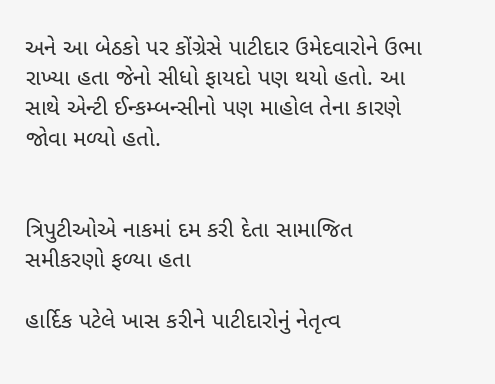અને આ બેઠકો પર કોંગ્રેસે પાટીદાર ઉમેદવારોને ઉભા રાખ્યા હતા જેનો સીધો ફાયદો પણ થયો હતો. આ સાથે એન્ટી ઈન્કમ્બન્સીનો પણ માહોલ તેના કારણે જોવા મળ્યો હતો.


ત્રિપુટીઓએ નાકમાં દમ કરી દેતા સામાજિત સમીકરણો ફળ્યા હતા

હાર્દિક પટેલે ખાસ કરીને પાટીદારોનું નેતૃત્વ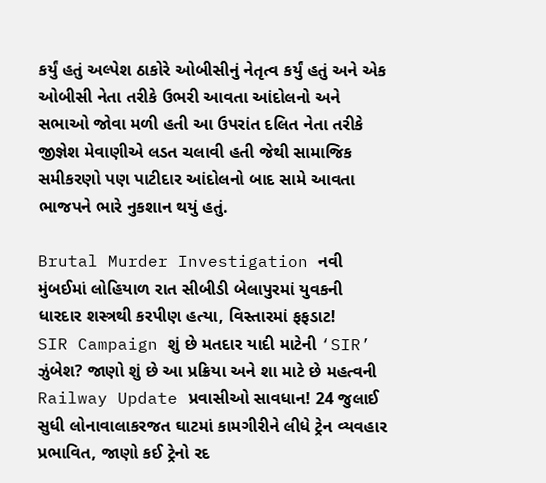કર્યું હતું અલ્પેશ ઠાકોરે ઓબીસીનું નેતૃત્વ કર્યું હતું અને એક ઓબીસી નેતા તરીકે ઉભરી આવતા આંદોલનો અને સભાઓ જોવા મળી હતી આ ઉપરાંત દલિત નેતા તરીકે જીજ્ઞેશ મેવાણીએ લડત ચલાવી હતી જેથી સામાજિક સમીકરણો પણ પાટીદાર આંદોલનો બાદ સામે આવતા ભાજપને ભારે નુકશાન થયું હતું.

Brutal Murder Investigation નવી મુંબઈમાં લોહિયાળ રાત સીબીડી બેલાપુરમાં યુવકની ધારદાર શસ્ત્રથી કરપીણ હત્યા, વિસ્તારમાં ફફડાટ!
SIR Campaign શું છે મતદાર યાદી માટેની ‘SIR’ ઝુંબેશ? જાણો શું છે આ પ્રક્રિયા અને શા માટે છે મહત્વની
Railway Update પ્રવાસીઓ સાવધાન! 24 જુલાઈ સુધી લોનાવાલાકરજત ઘાટમાં કામગીરીને લીધે ટ્રેન વ્યવહાર પ્રભાવિત, જાણો કઈ ટ્રેનો રદ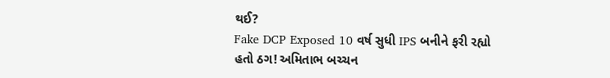થઈ?
Fake DCP Exposed 10 વર્ષ સુધી IPS બનીને ફરી રહ્યો હતો ઠગ! અમિતાભ બચ્ચન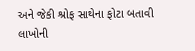અને જેકી શ્રોફ સાથેના ફોટા બતાવી લાખોની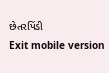છેતરપિંડી
Exit mobile version